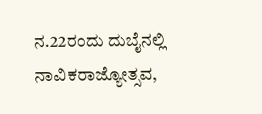ನ.22ರಂದು ದುಬೈನಲ್ಲಿ ನಾವಿಕರಾಜ್ಯೋತ್ಸವ,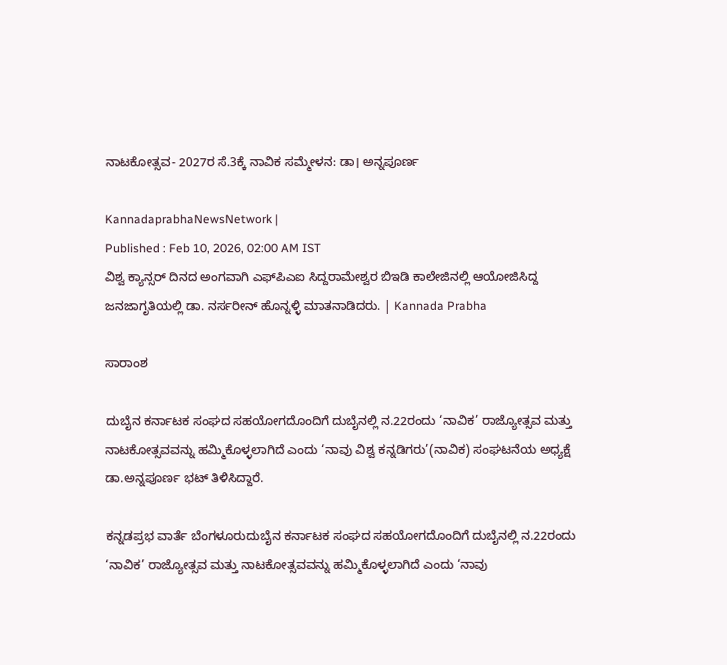ನಾಟಕೋತ್ಸವ- 2027ರ ಸೆ.3ಕ್ಕೆ ನಾವಿಕ ಸಮ್ಮೇಳನ: ಡಾ। ಅನ್ನಪೂರ್ಣ

KannadaprabhaNewsNetwork |
Published : Feb 10, 2026, 02:00 AM IST
ವಿಶ್ವ ಕ್ಯಾನ್ಸರ್ ದಿನದ ಅಂಗವಾಗಿ ಎಫ್‌ಪಿಎಐ ಸಿದ್ದರಾಮೇಶ್ವರ ಬಿಇಡಿ ಕಾಲೇಜಿನಲ್ಲಿ ಆಯೋಜಿಸಿದ್ದ ಜನಜಾಗೃತಿಯಲ್ಲಿ ಡಾ. ನರ್ಸರೀನ್‌ ಹೊನ್ನಳ್ಳಿ ಮಾತನಾಡಿದರು. | Kannada Prabha

ಸಾರಾಂಶ

ದುಬೈನ ಕರ್ನಾಟಕ ಸಂಘದ ಸಹಯೋಗದೊಂದಿಗೆ ದುಬೈನಲ್ಲಿ ನ.22ರಂದು ‘ನಾವಿಕ’ ರಾಜ್ಯೋತ್ಸವ ಮತ್ತು ನಾಟಕೋತ್ಸವವನ್ನು ಹಮ್ಮಿಕೊಳ್ಳಲಾಗಿದೆ ಎಂದು ‘ನಾವು ವಿಶ್ವ ಕನ್ನಡಿಗರು’(ನಾವಿಕ) ಸಂಘಟನೆಯ ಅಧ್ಯಕ್ಷೆ ಡಾ.ಅನ್ನಪೂರ್ಣ ಭಟ್‌ ತಿಳಿಸಿದ್ದಾರೆ.

ಕನ್ನಡಪ್ರಭ ವಾರ್ತೆ ಬೆಂಗಳೂರುದುಬೈನ ಕರ್ನಾಟಕ ಸಂಘದ ಸಹಯೋಗದೊಂದಿಗೆ ದುಬೈನಲ್ಲಿ ನ.22ರಂದು ‘ನಾವಿಕ’ ರಾಜ್ಯೋತ್ಸವ ಮತ್ತು ನಾಟಕೋತ್ಸವವನ್ನು ಹಮ್ಮಿಕೊಳ್ಳಲಾಗಿದೆ ಎಂದು ‘ನಾವು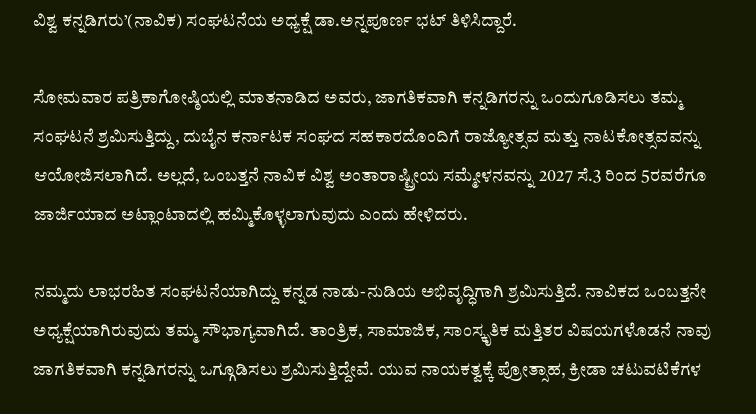ವಿಶ್ವ ಕನ್ನಡಿಗರು’(ನಾವಿಕ) ಸಂಘಟನೆಯ ಅಧ್ಯಕ್ಷೆ ಡಾ.ಅನ್ನಪೂರ್ಣ ಭಟ್‌ ತಿಳಿಸಿದ್ದಾರೆ.

ಸೋಮವಾರ ಪತ್ರಿಕಾಗೋಷ್ಠಿಯಲ್ಲಿ ಮಾತನಾಡಿದ ಅವರು, ಜಾಗತಿಕವಾಗಿ ಕನ್ನಡಿಗರನ್ನು ಒಂದುಗೂಡಿಸಲು ತಮ್ಮ ಸಂಘಟನೆ ಶ್ರಮಿಸುತ್ತಿದ್ದು, ದುಬೈನ ಕರ್ನಾಟಕ ಸಂಘದ ಸಹಕಾರದೊಂದಿಗೆ ರಾಜ್ಯೋತ್ಸವ ಮತ್ತು ನಾಟಕೋತ್ಸವವನ್ನು ಆಯೋಜಿಸಲಾಗಿದೆ. ಅಲ್ಲದೆ, ಒಂಬತ್ತನೆ ನಾವಿಕ ವಿಶ್ವ ಅಂತಾರಾಷ್ಟ್ರೀಯ ಸಮ್ಮೇಳನವನ್ನು 2027 ಸೆ.3 ರಿಂದ 5ರವರೆಗೂ ಜಾರ್ಜಿಯಾದ ಅಟ್ಲಾಂಟಾದಲ್ಲಿ ಹಮ್ಮಿಕೊಳ್ಳಲಾಗುವುದು ಎಂದು ಹೇಳಿದರು.

ನಮ್ಮದು ಲಾಭರಹಿತ ಸಂಘಟನೆಯಾಗಿದ್ದು ಕನ್ನಡ ನಾಡು-ನುಡಿಯ ಅಭಿವೃದ್ಧಿಗಾಗಿ ಶ್ರಮಿಸುತ್ತಿದೆ. ನಾವಿಕದ ಒಂಬತ್ತನೇ ಅಧ್ಯಕ್ಷೆಯಾಗಿರುವುದು ತಮ್ಮ ಸೌಭಾಗ್ಯವಾಗಿದೆ. ತಾಂತ್ರಿಕ, ಸಾಮಾಜಿಕ, ಸಾಂಸ್ಕೃತಿಕ ಮತ್ತಿತರ ವಿಷಯಗಳೊಡನೆ ನಾವು ಜಾಗತಿಕವಾಗಿ ಕನ್ನಡಿಗರನ್ನು ಒಗ್ಗೂಡಿಸಲು ಶ್ರಮಿಸುತ್ತಿದ್ದೇವೆ. ಯುವ ನಾಯಕತ್ವಕ್ಕೆ ಪ್ರೋತ್ಸಾಹ, ಕ್ರೀಡಾ ಚಟುವಟಿಕೆಗಳ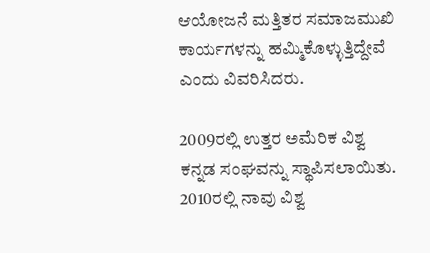ಆಯೋಜನೆ ಮತ್ತಿತರ ಸಮಾಜಮುಖಿ ಕಾರ್ಯಗಳನ್ನು ಹಮ್ಮಿಕೊಳ್ಳುತ್ತಿದ್ದೇವೆ ಎಂದು ವಿವರಿಸಿದರು.

2009ರಲ್ಲಿ ಉತ್ತರ ಅಮೆರಿಕ ವಿಶ್ವ ಕನ್ನಡ ಸಂಘವನ್ನು ಸ್ಥಾಪಿಸಲಾಯಿತು. 2010ರಲ್ಲಿ ನಾವು ವಿಶ್ವ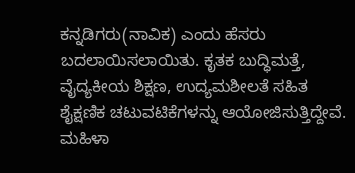ಕನ್ನಡಿಗರು(ನಾವಿಕ) ಎಂದು ಹೆಸರು ಬದಲಾಯಿಸಲಾಯಿತು. ಕೃತಕ ಬುದ್ಧಿಮತ್ತೆ, ವೈದ್ಯಕೀಯ ಶಿಕ್ಷಣ, ಉದ್ಯಮಶೀಲತೆ ಸಹಿತ ಶೈಕ್ಷಣಿಕ ಚಟುವಟಿಕೆಗಳನ್ನು ಆಯೋಜಿಸುತ್ತಿದ್ದೇವೆ. ಮಹಿಳಾ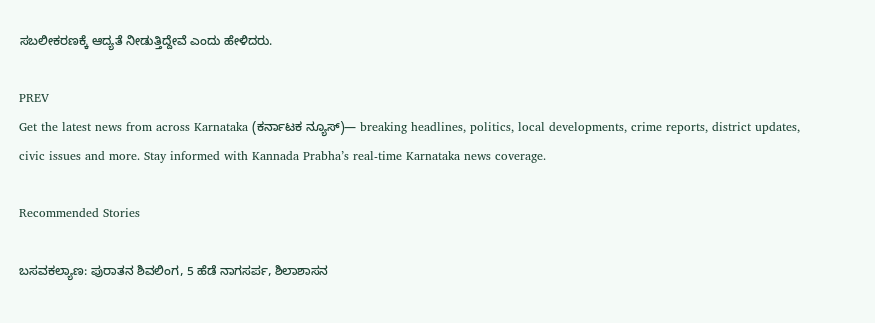ಸಬಲೀಕರಣಕ್ಕೆ ಆದ್ಯತೆ ನೀಡುತ್ತಿದ್ದೇವೆ ಎಂದು ಹೇಳಿದರು.

PREV
Get the latest news from across Karnataka (ಕರ್ನಾಟಕ ನ್ಯೂಸ್)— breaking headlines, politics, local developments, crime reports, district updates, civic issues and more. Stay informed with Kannada Prabha’s real‑time Karnataka news coverage.

Recommended Stories

ಬಸವಕಲ್ಯಾಣ: ಪುರಾತನ ಶಿವಲಿಂಗ, 5 ಹೆಡೆ ನಾಗಸರ್ಪ, ಶಿಲಾಶಾಸನ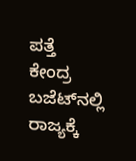ಪತ್ತೆ
ಕೇಂದ್ರ ಬಜೆಟ್‌ನಲ್ಲಿ ರಾಜ್ಯಕ್ಕೆ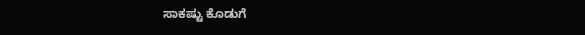ಸಾಕಷ್ಟು ಕೊಡುಗೆ